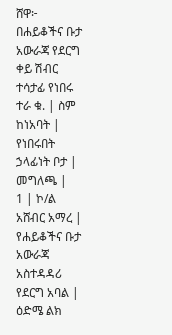ሸዋ፦ በሐይቆችና ቡታ አውራጃ የደርግ ቀይ ሽብር ተሳታፊ የነበሩ
ተራ ቁ. | ስም ከነአባት | የነበሩበት ኃላፊነት ቦታ | መግለጫ |
1 | ኮ/ል አሸብር አማረ | የሐይቆችና ቡታ አውራጃ አስተዳዳሪ የደርግ አባል | ዕድሜ ልክ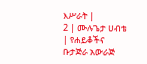እሥራት |
2 | ሙሉጌታ ሀብቴ | የሐይቆችና ቡታጅራ አውራጅ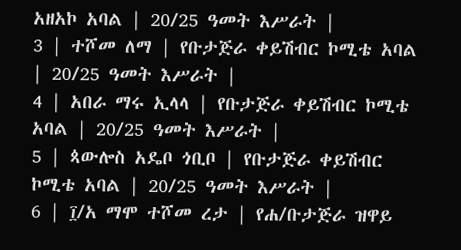አዘአኮ አባል | 20/25 ዓመት እሥራት |
3 | ተሾመ ለማ | የቡታጅራ ቀይሽብር ኮሚቴ አባል | 20/25 ዓመት እሥራት |
4 | አበራ ማሩ ኢላላ | የቡታጅራ ቀይሽብር ኮሚቴ አባል | 20/25 ዓመት እሥራት |
5 | ጳውሎስ አዴቦ ጎቢቦ | የቡታጅራ ቀይሽብር ኮሚቴ አባል | 20/25 ዓመት እሥራት |
6 | ፲/አ ማሞ ተሾመ ረታ | የሐ/ቡታጅራ ዝዋይ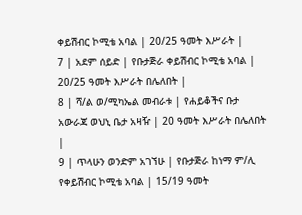ቀይሽብር ኮሚቴ አባል | 20/25 ዓመት እሥራት |
7 | አደም ሰይድ | የቡታጅራ ቀይሽብር ኮሚቴ አባል | 20/25 ዓመት እሥራት በሌለበት |
8 | ሻ/ል ወ/ሚካኤል መብራቱ | የሐይቆችና ቡታ አውራጃ ወህኒ ቤታ አዛዥ | 20 ዓመት እሥራት በሌለበት |
9 | ጥላሁን ወንድም አገኘሁ | የቡታጅራ ከነማ ም/ሊ የቀይሽብር ኮሚቴ አባል | 15/19 ዓመት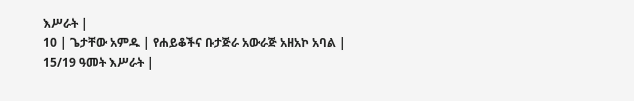እሥራት |
10 | ጌታቸው አምዱ | የሐይቆችና ቡታጅራ አውራጅ አዘአኮ አባል | 15/19 ዓመት እሥራት |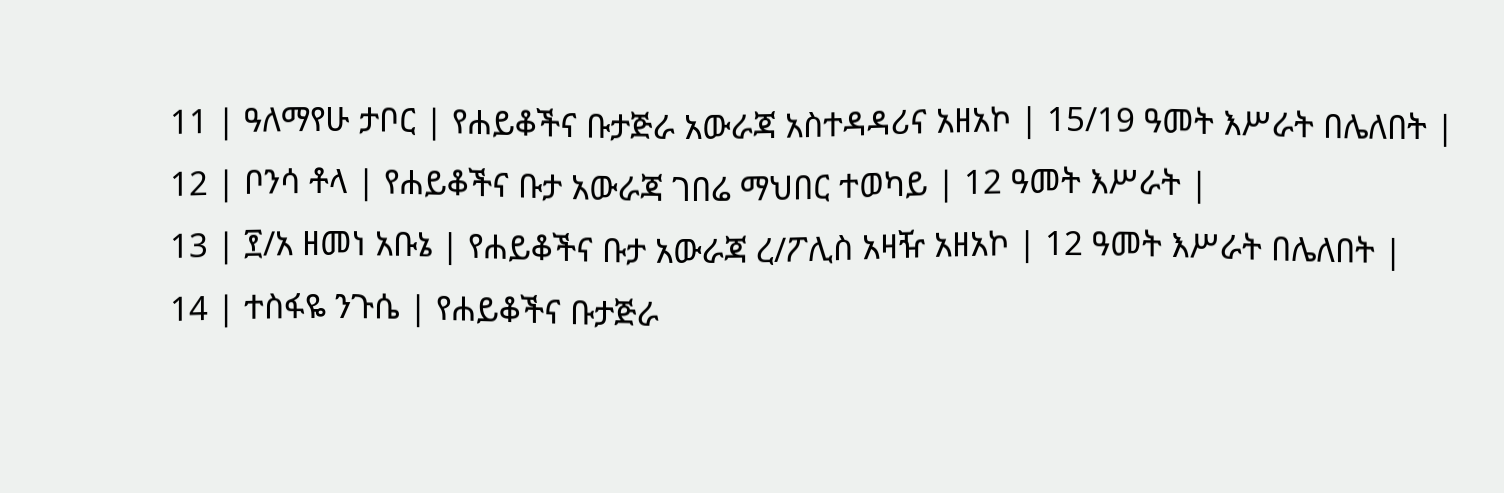11 | ዓለማየሁ ታቦር | የሐይቆችና ቡታጅራ አውራጃ አስተዳዳሪና አዘአኮ | 15/19 ዓመት እሥራት በሌለበት |
12 | ቦንሳ ቶላ | የሐይቆችና ቡታ አውራጃ ገበሬ ማህበር ተወካይ | 12 ዓመት እሥራት |
13 | ፻/አ ዘመነ አቡኔ | የሐይቆችና ቡታ አውራጃ ረ/ፖሊስ አዛዥ አዘአኮ | 12 ዓመት እሥራት በሌለበት |
14 | ተስፋዬ ንጉሴ | የሐይቆችና ቡታጅራ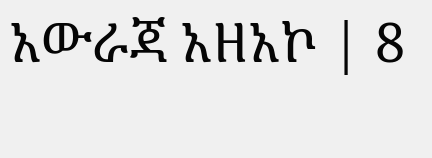አውራጃ አዘአኮ | 8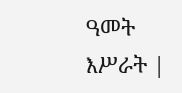ዓመት እሥራት |